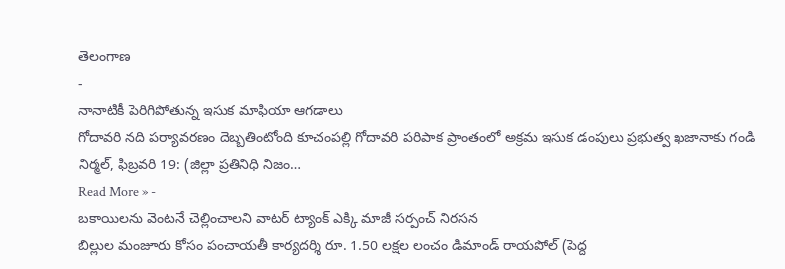తెలంగాణ
-
నానాటికీ పెరిగిపోతున్న ఇసుక మాఫియా ఆగడాలు
గోదావరి నది పర్యావరణం దెబ్బతింటోంది కూచంపల్లి గోదావరి పరిపాక ప్రాంతంలో అక్రమ ఇసుక డంపులు ప్రభుత్వ ఖజానాకు గండి నిర్మల్, ఫిబ్రవరి 19: (జిల్లా ప్రతినిధి నిజం…
Read More » -
బకాయిలను వెంటనే చెల్లించాలని వాటర్ ట్యాంక్ ఎక్కి మాజీ సర్పంచ్ నిరసన
బిల్లుల మంజూరు కోసం పంచాయతీ కార్యదర్శి రూ. 1.50 లక్షల లంచం డిమాండ్ రాయపోల్ (పెద్ద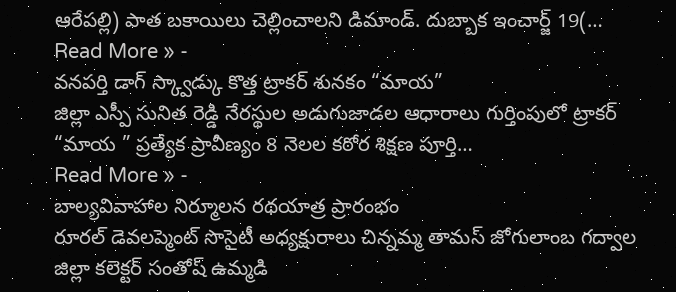ఆరేపల్లి) పాత బకాయిలు చెల్లించాలని డిమాండ్. దుబ్బాక ఇంచార్జ్ 19(…
Read More » -
వనపర్తి డాగ్ స్క్వాడ్కు కొత్త ట్రాకర్ శునకం “మాయ”
జిల్లా ఎస్పీ సునిత రెడ్డి నేరస్థుల అడుగుజాడల ఆధారాలు గుర్తింపులో ట్రాకర్ “మాయ ” ప్రత్యేక ప్రావీణ్యం 8 నెలల కఠోర శిక్షణ పూర్తి…
Read More » -
బాల్యవివాహాల నిర్మూలన రథయాత్ర ప్రారంభం
రూరల్ డెవలప్మెంట్ సొసైటీ అధ్యక్షురాలు చిన్నమ్మ తామస్ జోగులాంబ గద్వాల జిల్లా కలెక్టర్ సంతోష్ ఉమ్మడి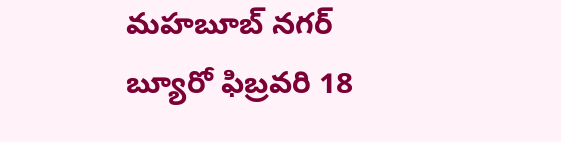మహబూబ్ నగర్ బ్యూరో ఫిబ్రవరి 18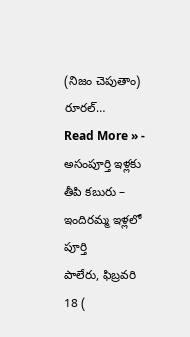(నిజం చెపుతాం) రూరల్…
Read More » -
అసంపూర్తి ఇళ్లకు తీపి కబురు – ఇందిరమ్మ ఇళ్లలో పూర్తి
పాలేరు, ఫిబ్రవరి 18 (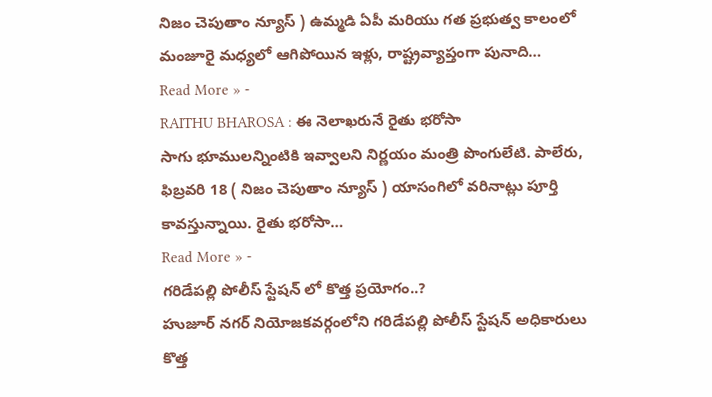నిజం చెపుతాం న్యూస్ ) ఉమ్మడి ఏపీ మరియు గత ప్రభుత్వ కాలంలో మంజూరై మధ్యలో ఆగిపోయిన ఇళ్లు, రాష్ట్రవ్యాప్తంగా పునాది…
Read More » -
RAITHU BHAROSA : ఈ నెలాఖరునే రైతు భరోసా
సాగు భూములన్నింటికి ఇవ్వాలని నిర్ణయం మంత్రి పొంగులేటి. పాలేరు, ఫిబ్రవరి 18 ( నిజం చెపుతాం న్యూస్ ) యాసంగిలో వరినాట్లు పూర్తి కావస్తున్నాయి. రైతు భరోసా…
Read More » -
గరిడేపల్లి పోలీస్ స్టేషన్ లో కొత్త ప్రయోగం..?
హుజూర్ నగర్ నియోజకవర్గంలోని గరిడేపల్లి పోలీస్ స్టేషన్ అధికారులు కొత్త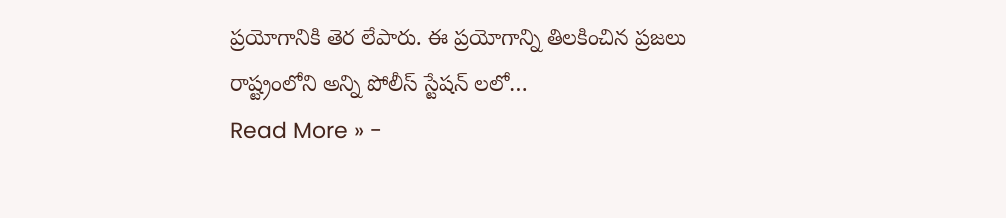ప్రయోగానికి తెర లేపారు. ఈ ప్రయోగాన్ని తిలకించిన ప్రజలు రాష్ట్రంలోని అన్ని పోలీస్ స్టేషన్ లలో…
Read More » -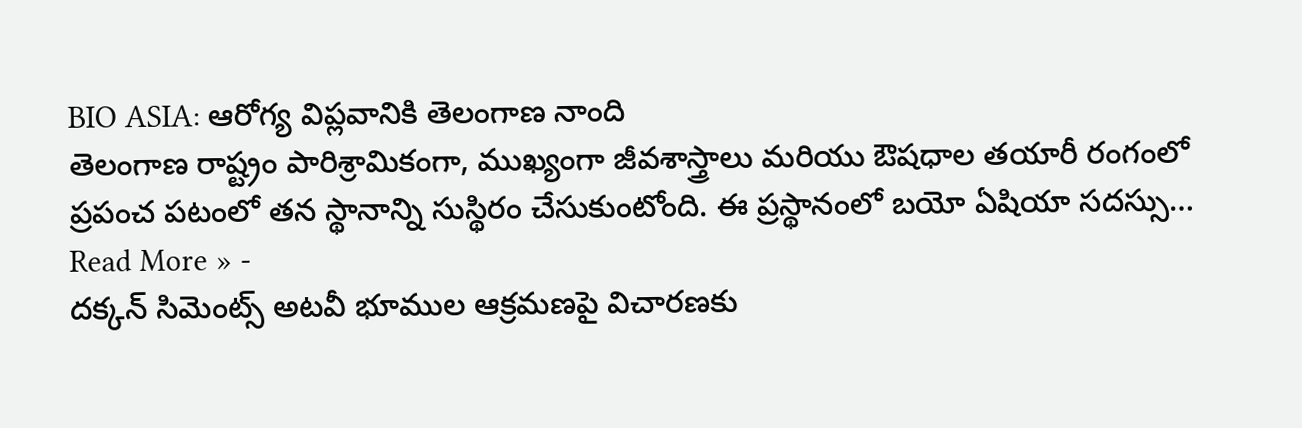BIO ASIA: ఆరోగ్య విప్లవానికి తెలంగాణ నాంది
తెలంగాణ రాష్ట్రం పారిశ్రామికంగా, ముఖ్యంగా జీవశాస్త్రాలు మరియు ఔషధాల తయారీ రంగంలో ప్రపంచ పటంలో తన స్థానాన్ని సుస్థిరం చేసుకుంటోంది. ఈ ప్రస్థానంలో బయో ఏషియా సదస్సు…
Read More » -
దక్కన్ సిమెంట్స్ అటవీ భూముల ఆక్రమణపై విచారణకు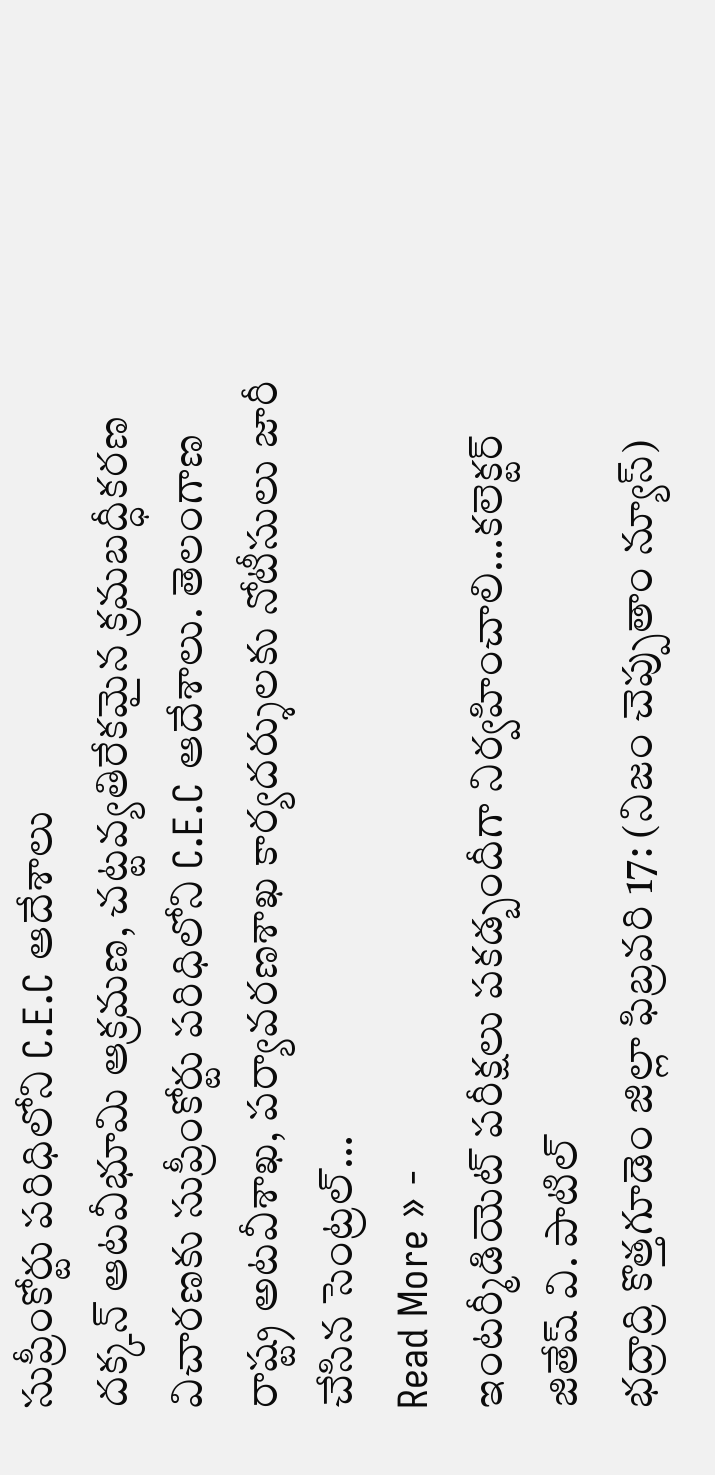సుప్రీంకోర్టు పరిధిలోని C.E.C ఆదేశాలు
దక్కన్ ఆటవీభూమి ఆక్రమణ, చట్టవ్యతిరేకమైన క్రమబద్ధీకరణ విచారణకు సుప్రీంకోర్టు పరిధిలోని C.E.C ఆదేశాలు. తెలంగాణ రాష్ట్ర అటవీశాఖ, పర్యావరణశాఖ కార్యదర్శులకు నోటీసులు జారీ చేసిన సెంట్రల్…
Read More » -
ఇంటర్మీడియెట్ పరీక్షలు పకడ్బందీగా నిర్వహించాలి…కలెక్టర్ జితేష్ వి. పాటిల్
భద్రాద్రి కొత్తగూడెం జిల్లా ఫిబ్రవరి 17: (నిజం చెప్పుతాం న్యూస్)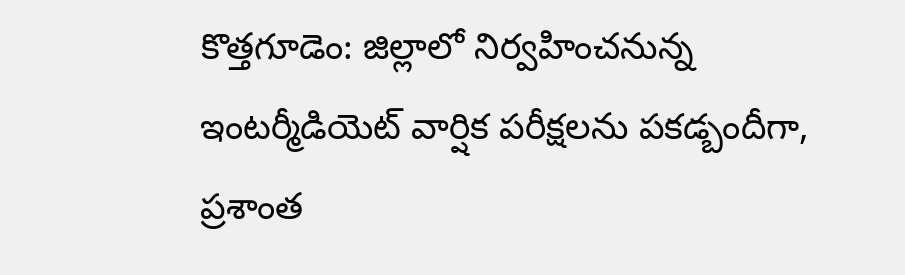కొత్తగూడెం: జిల్లాలో నిర్వహించనున్న ఇంటర్మీడియెట్ వార్షిక పరీక్షలను పకడ్బందీగా, ప్రశాంత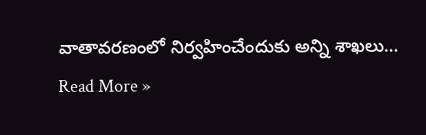వాతావరణంలో నిర్వహించేందుకు అన్ని శాఖలు…
Read More »